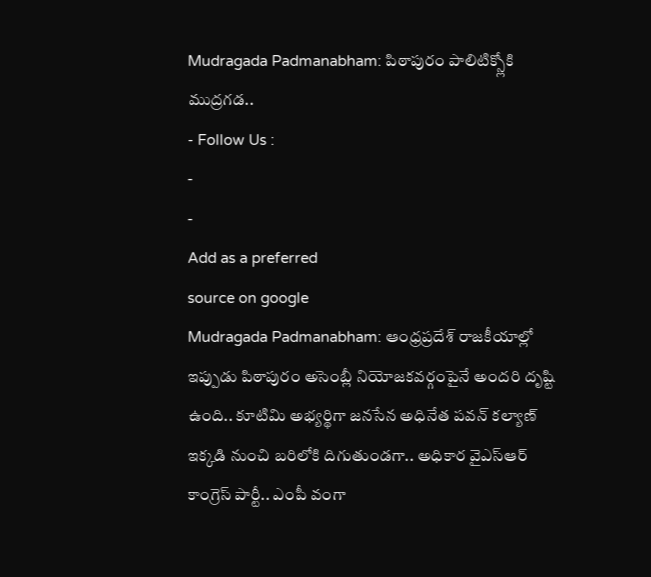Mudragada Padmanabham: పిఠాపురం పాలిటిక్స్లోకి ముద్రగడ..
- Follow Us :
-
-
Add as a preferred
source on google
Mudragada Padmanabham: ఆంధ్రప్రదేశ్ రాజకీయాల్లో ఇప్పుడు పిఠాపురం అసెంబ్లీ నియోజకవర్గంపైనే అందరి దృష్టి ఉంది.. కూటిమి అభ్యర్థిగా జనసేన అధినేత పవన్ కల్యాణ్ ఇక్కడి నుంచి బరిలోకి దిగుతుండగా.. అధికార వైఎస్ఆర్ కాంగ్రెస్ పార్టీ.. ఎంపీ వంగా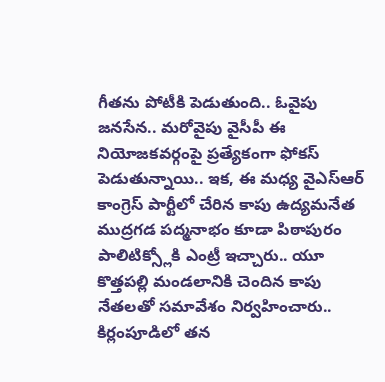గీతను పోటీకి పెడుతుంది.. ఓవైపు జనసేన.. మరోవైపు వైసీపీ ఈ నియోజకవర్గంపై ప్రత్యేకంగా ఫోకస్ పెడుతున్నాయి.. ఇక, ఈ మధ్య వైఎస్ఆర్ కాంగ్రెస్ పార్టీలో చేరిన కాపు ఉద్యమనేత ముద్రగడ పద్మనాభం కూడా పిఠాపురం పాలిటిక్స్లోకి ఎంట్రీ ఇచ్చారు.. యూ కొత్తపల్లి మండలానికి చెందిన కాపు నేతలతో సమావేశం నిర్వహించారు.. కిర్లంపూడిలో తన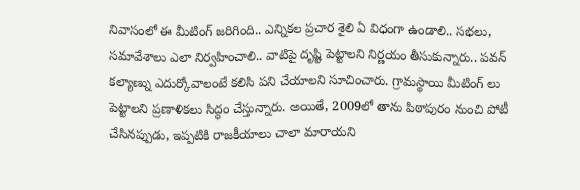నివాసంలో ఈ మీటింగ్ జరిగింది.. ఎన్నికల ప్రచార శైలి ఏ విధంగా ఉండాలి.. సభలు, సమావేశాలు ఎలా నిర్వహించాలి.. వాటిపై దృష్టి పెట్టాలని నిర్ణయం తీసుకున్నారు.. పవన్ కల్యాణ్ను ఎదుర్కోవాలంటే కలిసి పని చేయాలని సూచించారు. గ్రామస్థాయి మీటింగ్ లు పెట్టాలని ప్రణాళికలు సిద్ధం చేస్తున్నారు. అయితే, 2009లో తాను పిఠాపురం నుంచి పోటీ చేసినప్పుడు, ఇప్పటికి రాజకీయాలు చాలా మారాయని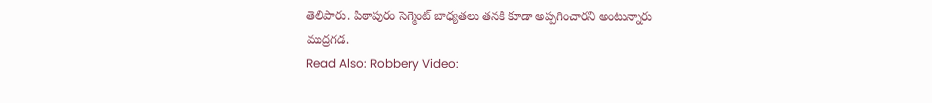తెలిపారు. పిఠాపురం సెగ్మెంట్ బాధ్యతలు తనకి కూడా అప్పగించారని అంటున్నారు ముద్రగడ.
Read Also: Robbery Video: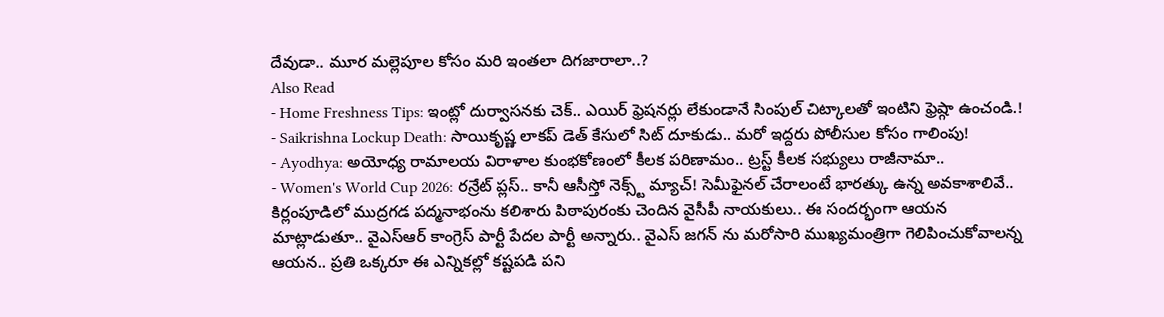దేవుడా.. మూర మల్లెపూల కోసం మరి ఇంతలా దిగజారాలా..?
Also Read
- Home Freshness Tips: ఇంట్లో దుర్వాసనకు చెక్.. ఎయిర్ ఫ్రెషనర్లు లేకుండానే సింపుల్ చిట్కాలతో ఇంటిని ఫ్రెష్గా ఉంచండి.!
- Saikrishna Lockup Death: సాయికృష్ణ లాకప్ డెత్ కేసులో సిట్ దూకుడు.. మరో ఇద్దరు పోలీసుల కోసం గాలింపు!
- Ayodhya: అయోధ్య రామాలయ విరాళాల కుంభకోణంలో కీలక పరిణామం.. ట్రస్ట్ కీలక సభ్యులు రాజీనామా..
- Women's World Cup 2026: రన్రేట్ ప్లస్.. కానీ ఆసీస్తో నెక్స్ట్ మ్యాచ్! సెమీఫైనల్ చేరాలంటే భారత్కు ఉన్న అవకాశాలివే..
కిర్లంపూడిలో ముద్రగడ పద్మనాభంను కలిశారు పిఠాపురంకు చెందిన వైసీపీ నాయకులు.. ఈ సందర్భంగా ఆయన మాట్లాడుతూ.. వైఎస్ఆర్ కాంగ్రెస్ పార్టీ పేదల పార్టీ అన్నారు.. వైఎస్ జగన్ ను మరోసారి ముఖ్యమంత్రిగా గెలిపించుకోవాలన్న ఆయన.. ప్రతి ఒక్కరూ ఈ ఎన్నికల్లో కష్టపడి పని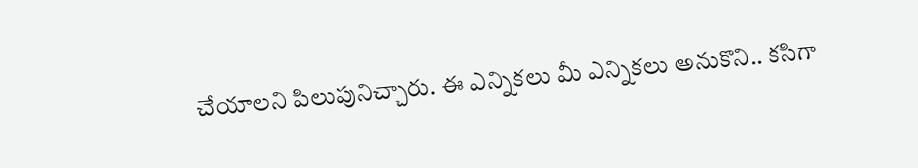చేయాలని పిలుపునిచ్చారు. ఈ ఎన్నికలు మీ ఎన్నికలు అనుకొని.. కసిగా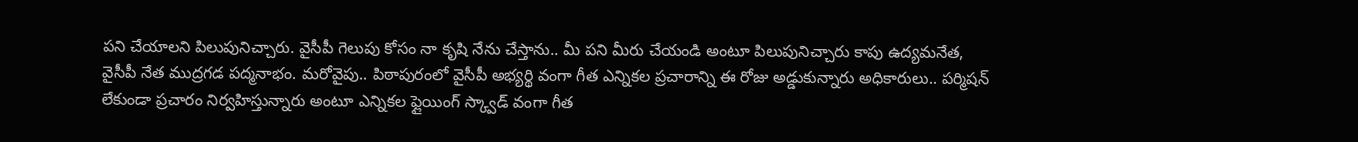పని చేయాలని పిలుపునిచ్చారు. వైసీపీ గెలుపు కోసం నా కృషి నేను చేస్తాను.. మీ పని మీరు చేయండి అంటూ పిలుపునిచ్చారు కాపు ఉద్యమనేత, వైసీపీ నేత ముద్రగడ పద్మనాభం. మరోవైపు.. పిఠాపురంలో వైసీపీ అభ్యర్థి వంగా గీత ఎన్నికల ప్రచారాన్ని ఈ రోజు అడ్డుకున్నారు అధికారులు.. పర్మిషన్ లేకుండా ప్రచారం నిర్వహిస్తున్నారు అంటూ ఎన్నికల ఫ్లైయింగ్ స్క్వాడ్ వంగా గీత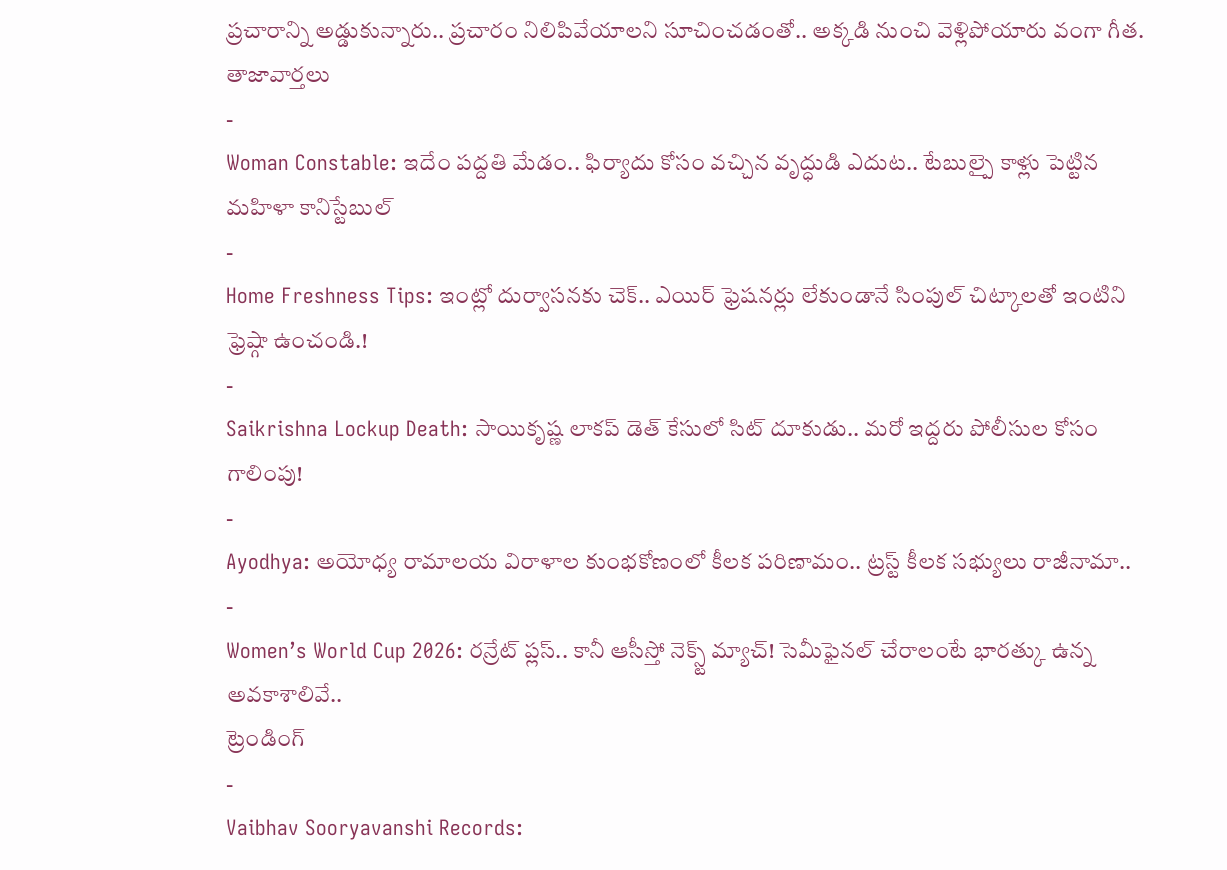ప్రచారాన్ని అడ్డుకున్నారు.. ప్రచారం నిలిపివేయాలని సూచించడంతో.. అక్కడి నుంచి వెళ్లిపోయారు వంగా గీత.
తాజావార్తలు
-
Woman Constable: ఇదేం పద్దతి మేడం.. ఫిర్యాదు కోసం వచ్చిన వృద్ధుడి ఎదుట.. టేబుల్పై కాళ్లు పెట్టిన మహిళా కానిస్టేబుల్
-
Home Freshness Tips: ఇంట్లో దుర్వాసనకు చెక్.. ఎయిర్ ఫ్రెషనర్లు లేకుండానే సింపుల్ చిట్కాలతో ఇంటిని ఫ్రెష్గా ఉంచండి.!
-
Saikrishna Lockup Death: సాయికృష్ణ లాకప్ డెత్ కేసులో సిట్ దూకుడు.. మరో ఇద్దరు పోలీసుల కోసం గాలింపు!
-
Ayodhya: అయోధ్య రామాలయ విరాళాల కుంభకోణంలో కీలక పరిణామం.. ట్రస్ట్ కీలక సభ్యులు రాజీనామా..
-
Women’s World Cup 2026: రన్రేట్ ప్లస్.. కానీ ఆసీస్తో నెక్స్ట్ మ్యాచ్! సెమీఫైనల్ చేరాలంటే భారత్కు ఉన్న అవకాశాలివే..
ట్రెండింగ్
-
Vaibhav Sooryavanshi Records: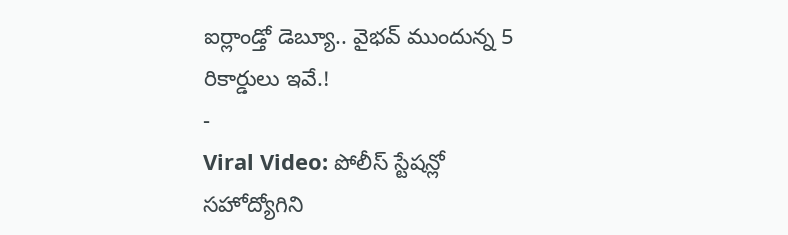ఐర్లాండ్తో డెబ్యూ.. వైభవ్ ముందున్న 5 రికార్డులు ఇవే.!
-
Viral Video: పోలీస్ స్టేషన్లో సహోద్యోగిని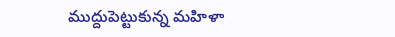ముద్దుపెట్టుకున్న మహిళా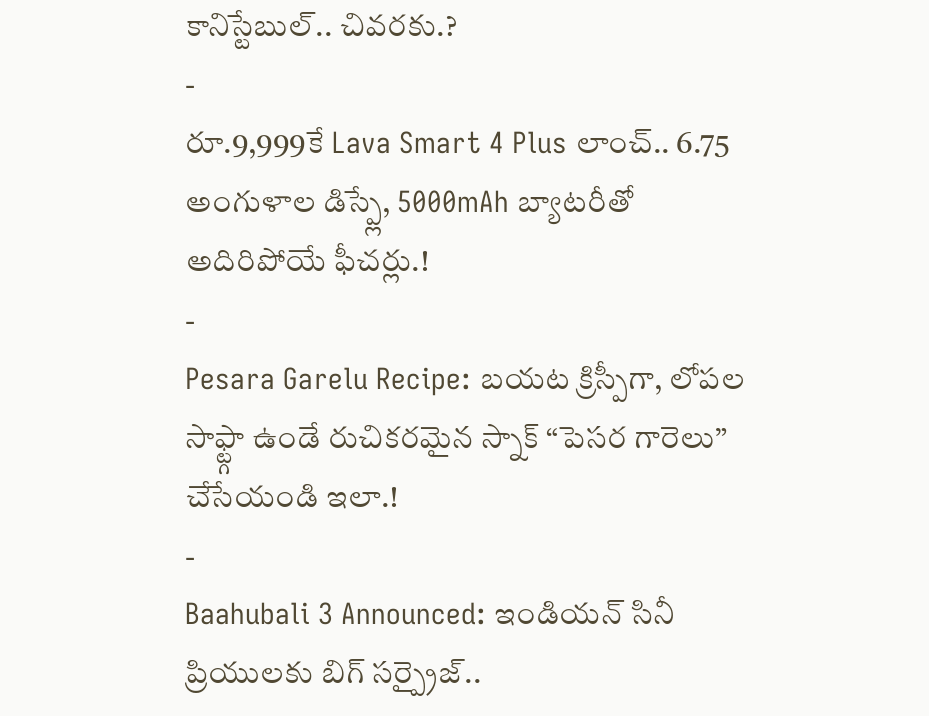కానిస్టేబుల్.. చివరకు.?
-
రూ.9,999కే Lava Smart 4 Plus లాంచ్.. 6.75 అంగుళాల డిస్ప్లే, 5000mAh బ్యాటరీతో అదిరిపోయే ఫీచర్లు.!
-
Pesara Garelu Recipe: బయట క్రిస్పీగా, లోపల సాఫ్ట్గా ఉండే రుచికరమైన స్నాక్ “పెసర గారెలు” చేసేయండి ఇలా.!
-
Baahubali 3 Announced: ఇండియన్ సినీ ప్రియులకు బిగ్ సర్ప్రైజ్..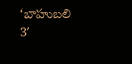‘బాహుబలి 3′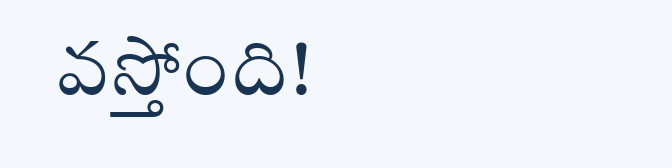వస్తోంది!